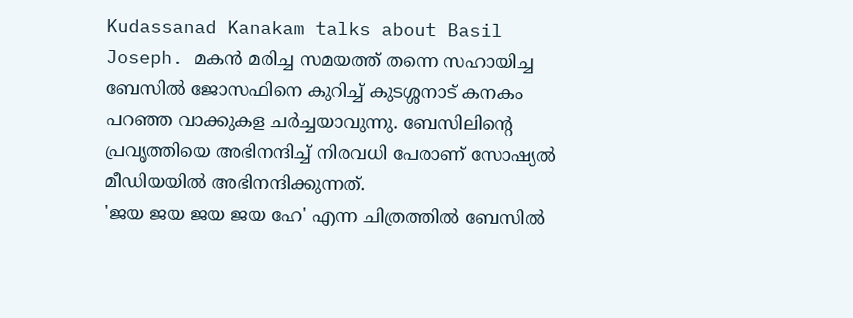Kudassanad Kanakam talks about Basil Joseph. മകൻ മരിച്ച സമയത്ത് തന്നെ സഹായിച്ച ബേസിൽ ജോസഫിനെ കുറിച്ച് കുടശ്ശനാട് കനകം പറഞ്ഞ വാക്കുകള ചർച്ചയാവുന്നു. ബേസിലിന്റെ പ്രവൃത്തിയെ അഭിനന്ദിച്ച് നിരവധി പേരാണ് സോഷ്യൽ മീഡിയയിൽ അഭിനന്ദിക്കുന്നത്.
'ജയ ജയ ജയ ജയ ഹേ' എന്ന ചിത്രത്തിൽ ബേസിൽ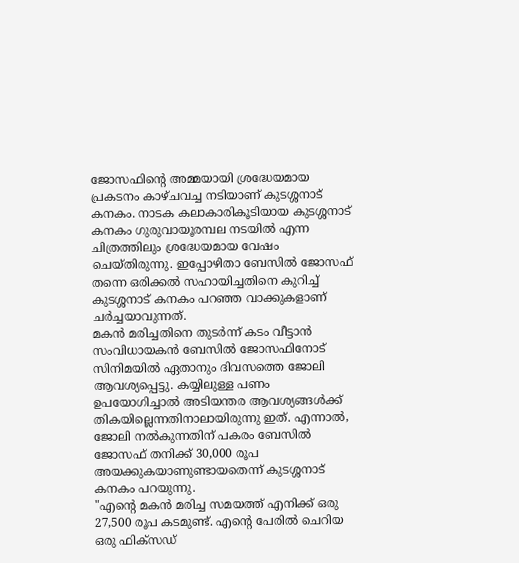ജോസഫിന്റെ അമ്മയായി ശ്രദ്ധേയമായ പ്രകടനം കാഴ്ചവച്ച നടിയാണ് കുടശ്ശനാട് കനകം. നാടക കലാകാരികൂടിയായ കുടശ്ശനാട് കനകം ഗുരുവായൂരമ്പല നടയിൽ എന്ന ചിത്രത്തിലും ശ്രദ്ധേയമായ വേഷം ചെയ്തിരുന്നു. ഇപ്പോഴിതാ ബേസിൽ ജോസഫ് തന്നെ ഒരിക്കൽ സഹായിച്ചതിനെ കുറിച്ച് കുടശ്ശനാട് കനകം പറഞ്ഞ വാക്കുകളാണ് ചർച്ചയാവുന്നത്.
മകൻ മരിച്ചതിനെ തുടർന്ന് കടം വീട്ടാൻ സംവിധായകൻ ബേസിൽ ജോസഫിനോട് സിനിമയിൽ ഏതാനും ദിവസത്തെ ജോലി ആവശ്യപ്പെട്ടു. കയ്യിലുള്ള പണം ഉപയോഗിച്ചാൽ അടിയന്തര ആവശ്യങ്ങൾക്ക് തികയില്ലെന്നതിനാലായിരുന്നു ഇത്. എന്നാൽ, ജോലി നൽകുന്നതിന് പകരം ബേസിൽ ജോസഫ് തനിക്ക് 30,000 രൂപ അയക്കുകയാണുണ്ടായതെന്ന് കുടശ്ശനാട് കനകം പറയുന്നു.
"എന്റെ മകൻ മരിച്ച സമയത്ത് എനിക്ക് ഒരു 27,500 രൂപ കടമുണ്ട്. എന്റെ പേരിൽ ചെറിയ ഒരു ഫിക്സഡ്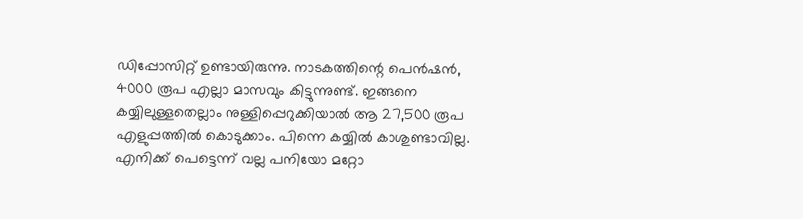ഡിപ്പോസിറ്റ് ഉണ്ടായിരുന്നു. നാടകത്തിന്റെ പെൻഷൻ, 4000 രൂപ എല്ലാ മാസവും കിട്ടുന്നുണ്ട്. ഇങ്ങനെ കയ്യിലുള്ളതെല്ലാം നുള്ളിപ്പെറുക്കിയാൽ ആ 27,500 രൂപ എളുപ്പത്തിൽ കൊടുക്കാം. പിന്നെ കയ്യിൽ കാശുണ്ടാവില്ല. എനിക്ക് പെട്ടെന്ന് വല്ല പനിയോ മറ്റോ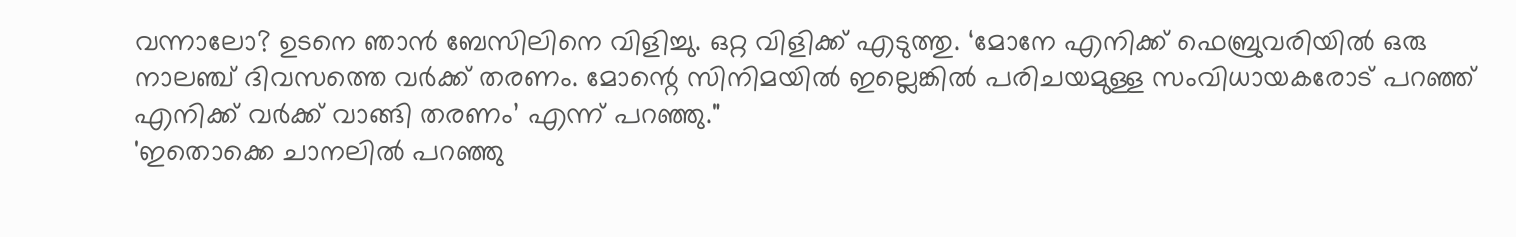വന്നാലോ? ഉടനെ ഞാൻ ബേസിലിനെ വിളിച്ചു. ഒറ്റ വിളിക്ക് എടുത്തു. ‘മോനേ എനിക്ക് ഫെബ്രുവരിയിൽ ഒരു നാലഞ്ച് ദിവസത്തെ വർക്ക് തരണം. മോന്റെ സിനിമയിൽ ഇല്ലെങ്കിൽ പരിചയമുള്ള സംവിധായകരോട് പറഞ്ഞ് എനിക്ക് വർക്ക് വാങ്ങി തരണം’ എന്ന് പറഞ്ഞു."
'ഇതൊക്കെ ചാനലിൽ പറഞ്ഞു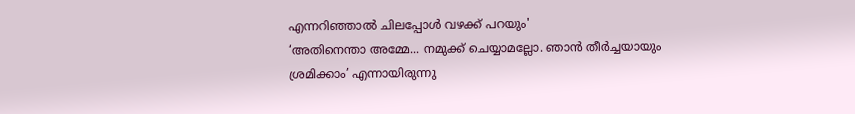എന്നറിഞ്ഞാൽ ചിലപ്പോൾ വഴക്ക് പറയും'
‘അതിനെന്താ അമ്മേ... നമുക്ക് ചെയ്യാമല്ലോ. ഞാൻ തീർച്ചയായും ശ്രമിക്കാം’ എന്നായിരുന്നു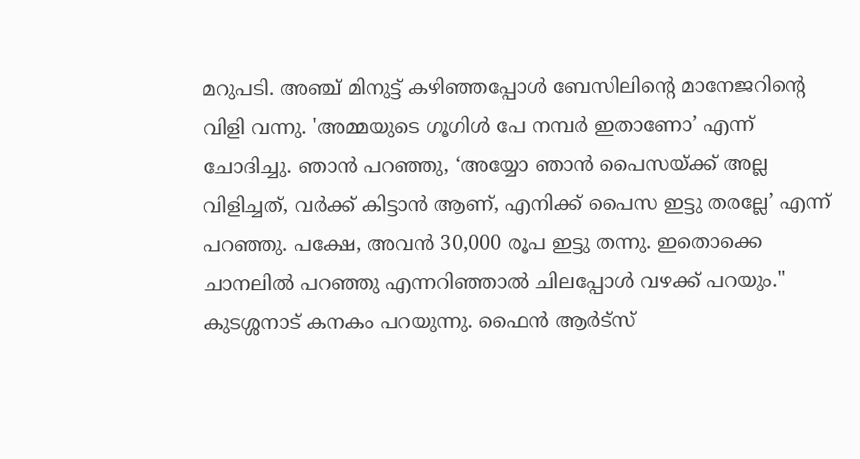മറുപടി. അഞ്ച് മിനുട്ട് കഴിഞ്ഞപ്പോൾ ബേസിലിന്റെ മാനേജറിന്റെ വിളി വന്നു. 'അമ്മയുടെ ഗൂഗിൾ പേ നമ്പർ ഇതാണോ’ എന്ന് ചോദിച്ചു. ഞാൻ പറഞ്ഞു, ‘അയ്യോ ഞാൻ പൈസയ്ക്ക് അല്ല വിളിച്ചത്, വർക്ക് കിട്ടാൻ ആണ്, എനിക്ക് പൈസ ഇട്ടു തരല്ലേ’ എന്ന് പറഞ്ഞു. പക്ഷേ, അവൻ 30,000 രൂപ ഇട്ടു തന്നു. ഇതൊക്കെ ചാനലിൽ പറഞ്ഞു എന്നറിഞ്ഞാൽ ചിലപ്പോൾ വഴക്ക് പറയും." കുടശ്ശനാട് കനകം പറയുന്നു. ഫൈൻ ആർട്സ്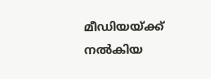മീഡിയയ്ക്ക് നൽകിയ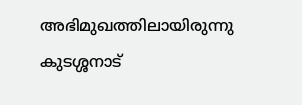അഭിമുഖത്തിലായിരുന്നു കുടശ്ശനാട്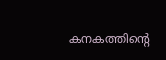കനകത്തിന്റെ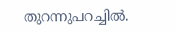തുറന്നുപറച്ചിൽ.